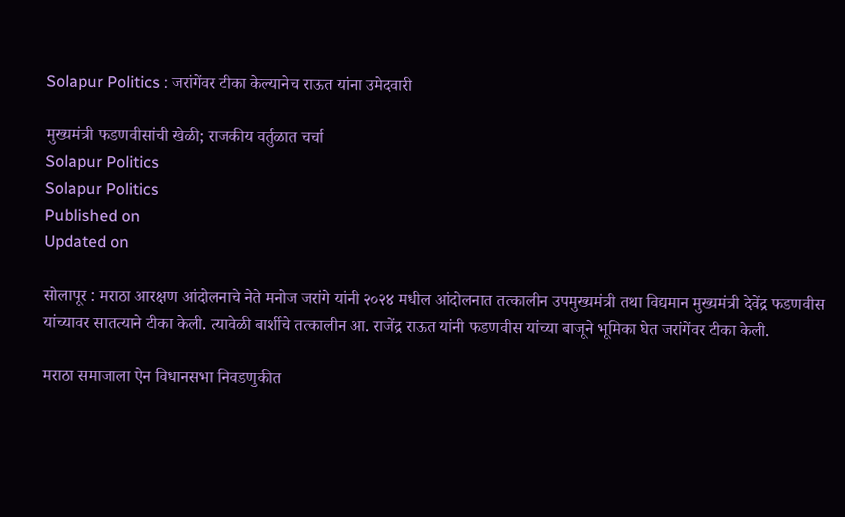Solapur Politics : जरांगेंवर टीका केल्यानेच राऊत यांना उमेदवारी

मुख्यमंत्री फडणवीसांची खेळी; राजकीय वर्तुळात चर्चा
Solapur Politics
Solapur Politics
Published on
Updated on

सोलापूर : मराठा आरक्षण आंदोलनाचे नेते मनोज जरांगे यांनी २०२४ मधील आंदोलनात तत्कालीन उपमुख्यमंत्री तथा विद्यमान मुख्यमंत्री देवेंद्र फडणवीस यांच्यावर सातत्याने टीका केली. त्यावेळी बार्शीचे तत्‍कालीन आ. राजेंद्र राऊत यांनी फडणवीस यांच्‍या बाजूने भूमिका घेत जरांगेंवर टीका केली.

मराठा समाजाला ऐन विधानसभा निवडणुकीत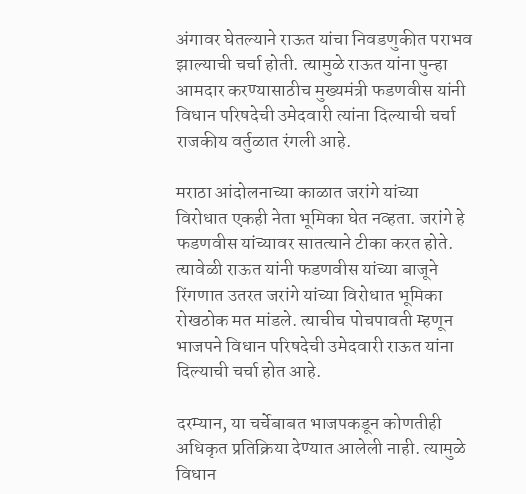अंगावर घेतल्‍याने राऊत यांचा निवडणुकीत पराभव झाल्याची चर्चा होती. त्‍यामुळे राऊत यांना पुन्‍हा आमदार करण्यासाठीच मुख्यमंत्री फडणवीस यांनी विधान परिषदेची उमेदवारी त्यांना दिल्‍याची चर्चा राजकीय वर्तुळात रंगली आहे.

मराठा आंदोलनाच्या काळात जरांगे यांच्‍या विरोधात एकही नेता भूमिका घेत नव्‍हता. जरांगे हे फडणवीस यांच्यावर सातत्‍याने टीका करत होते. त्‍यावेळी राऊत यांनी फडणवीस यांच्‍या बाजूने रिंगणात उतरत जरांगे यांच्‍या विरोधात भूमिका रोखठोक मत मांडले. त्‍याचीच पोचपावती म्हणून भाजपने विधान परिषदेची उमेदवारी राऊत यांना दिल्‍याची चर्चा होत आहे.

दरम्यान, या चर्चेबाबत भाजपकडून कोणतीही अधिकृत प्रतिक्रिया देण्यात आलेली नाही. त्यामुळे विधान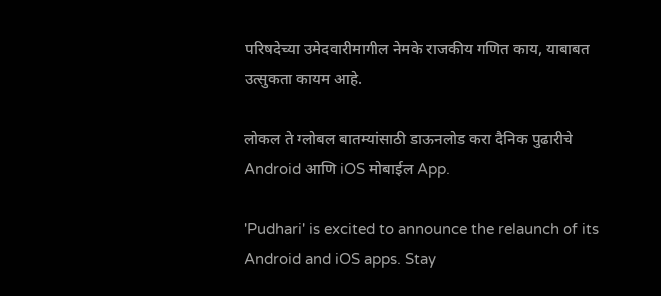परिषदेच्या उमेदवारीमागील नेमके राजकीय गणित काय, याबाबत उत्सुकता कायम आहे.

लोकल ते ग्लोबल बातम्यांसाठी डाऊनलोड करा दैनिक पुढारीचे Android आणि iOS मोबाईल App.

'Pudhari' is excited to announce the relaunch of its Android and iOS apps. Stay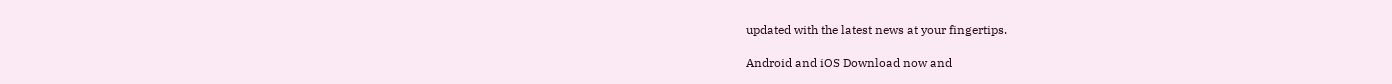updated with the latest news at your fingertips.

Android and iOS Download now and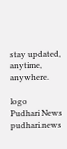stay updated, anytime, anywhere.

logo
Pudhari News
pudhari.news